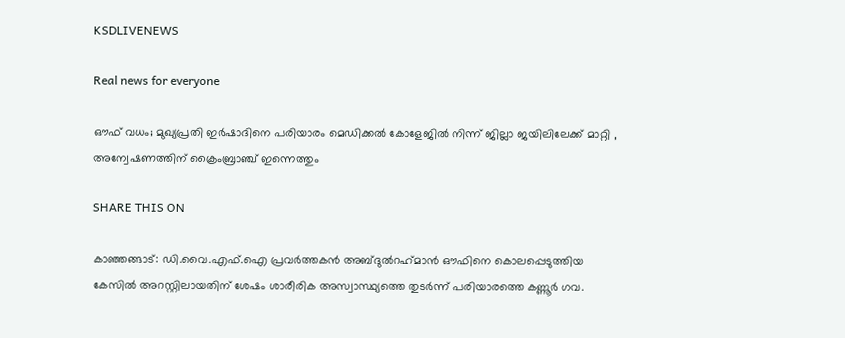KSDLIVENEWS

Real news for everyone

ഔഫ് വധം; മുഖ്യപ്രതി ഇര്‍ഷാദിനെ പരിയാരം മെഡിക്കല്‍ കോളേജില്‍ നിന്ന് ജില്ലാ ജയിലിലേക്ക് മാറ്റി , അന്വേഷണത്തിന് ക്രൈംബ്രാഞ്ച് ഇന്നെത്തും

SHARE THIS ON

കാഞ്ഞങ്ങാട്: ഡി.വൈ.എഫ്.ഐ പ്രവര്‍ത്തകന്‍ അബ്ദുല്‍റഹ്‌മാന്‍ ഔഫിനെ കൊലപ്പെടുത്തിയ കേസില്‍ അറസ്റ്റിലായതിന് ശേഷം ശാരീരിക അസ്വാസ്ഥ്യത്തെ തുടര്‍ന്ന് പരിയാരത്തെ കണ്ണൂര്‍ ഗവ.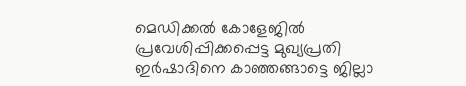മെഡിക്കല്‍ കോളേജില്‍ പ്രവേശിപ്പിക്കപ്പെട്ട മുഖ്യപ്രതി ഇര്‍ഷാദിനെ കാഞ്ഞങ്ങാട്ടെ ജില്ലാ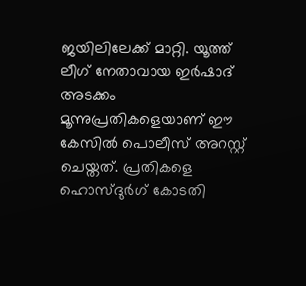ജയിലിലേക്ക് മാറ്റി. യൂത്ത് ലീഗ് നേതാവായ ഇര്‍ഷാദ് അടക്കം മൂന്നുപ്രതികളെയാണ് ഈ കേസില്‍ പൊലീസ് അറസ്റ്റ് ചെയ്തത്. പ്രതികളെ ഹൊസ്ദുര്‍ഗ് കോടതി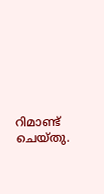റിമാണ്ട് ചെയ്തു.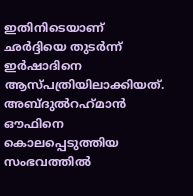ഇതിനിടെയാണ് ഛര്‍ദ്ദിയെ തുടര്‍ന്ന് ഇര്‍ഷാദിനെ ആസ്പത്രിയിലാക്കിയത്. അബ്ദുല്‍റഹ്‌മാന്‍ ഔഫിനെ കൊലപ്പെടുത്തിയ സംഭവത്തില്‍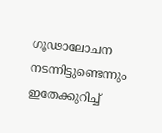ഗൂഢാലോചന നടന്നിട്ടുണ്ടെന്നും ഇതേക്കുറിച്ച്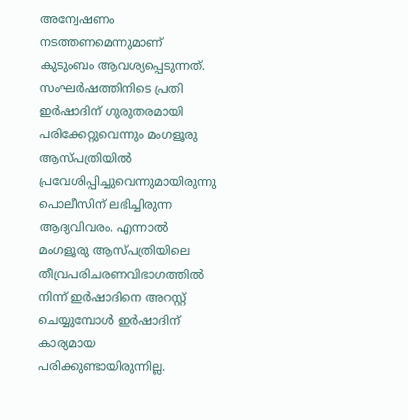അന്വേഷണം നടത്തണമെന്നുമാണ് കുടുംബം ആവശ്യപ്പെടുന്നത്. സംഘര്‍ഷത്തിനിടെ പ്രതി ഇര്‍ഷാദിന് ഗുരുതരമായി പരിക്കേറ്റുവെന്നും മംഗളൂരു ആസ്പത്രിയില്‍ പ്രവേശിപ്പിച്ചുവെന്നുമായിരുന്നു പൊലീസിന് ലഭിച്ചിരുന്ന ആദ്യവിവരം. എന്നാല്‍ മംഗളൂരു ആസ്പത്രിയിലെ തീവ്രപരിചരണവിഭാഗത്തില്‍ നിന്ന് ഇര്‍ഷാദിനെ അറസ്റ്റ് ചെയ്യുമ്പോള്‍ ഇര്‍ഷാദിന് കാര്യമായ പരിക്കുണ്ടായിരുന്നില്ല.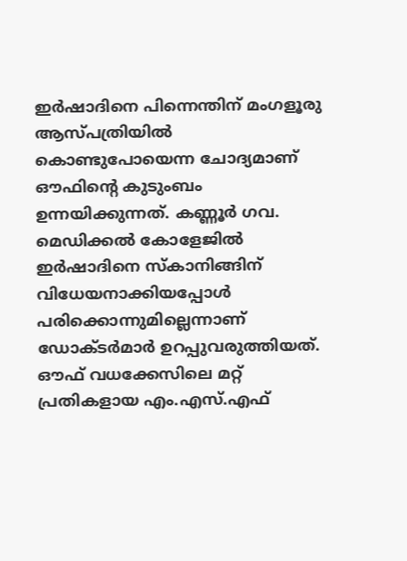ഇര്‍ഷാദിനെ പിന്നെന്തിന് മംഗളൂരു ആസ്പത്രിയില്‍ കൊണ്ടുപോയെന്ന ചോദ്യമാണ് ഔഫിന്റെ കുടുംബം ഉന്നയിക്കുന്നത്. കണ്ണൂര്‍ ഗവ. മെഡിക്കല്‍ കോളേജില്‍ ഇര്‍ഷാദിനെ സ്‌കാനിങ്ങിന് വിധേയനാക്കിയപ്പോള്‍ പരിക്കൊന്നുമില്ലെന്നാണ് ഡോക്ടര്‍മാര്‍ ഉറപ്പുവരുത്തിയത്. ഔഫ് വധക്കേസിലെ മറ്റ് പ്രതികളായ എം.എസ്.എഫ്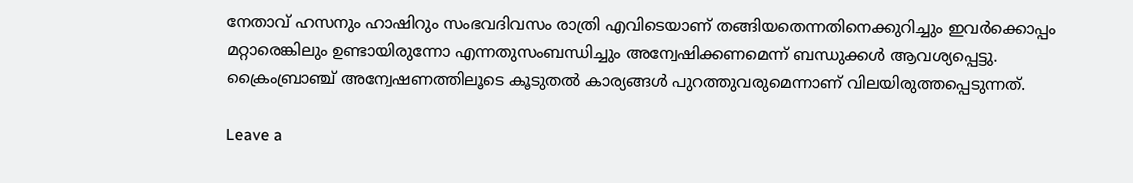നേതാവ് ഹസനും ഹാഷിറും സംഭവദിവസം രാത്രി എവിടെയാണ് തങ്ങിയതെന്നതിനെക്കുറിച്ചും ഇവര്‍ക്കൊപ്പം മറ്റാരെങ്കിലും ഉണ്ടായിരുന്നോ എന്നതുസംബന്ധിച്ചും അന്വേഷിക്കണമെന്ന് ബന്ധുക്കള്‍ ആവശ്യപ്പെട്ടു. ക്രൈംബ്രാഞ്ച് അന്വേഷണത്തിലൂടെ കൂടുതല്‍ കാര്യങ്ങള്‍ പുറത്തുവരുമെന്നാണ് വിലയിരുത്തപ്പെടുന്നത്.

Leave a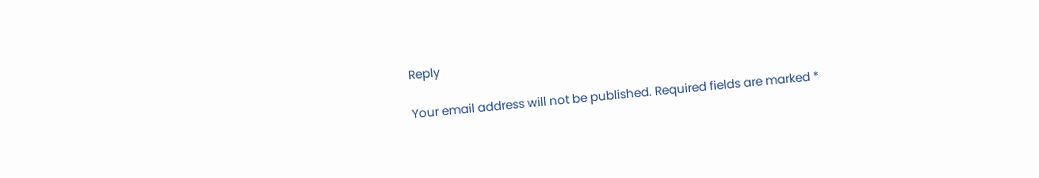Reply

Your email address will not be published. Required fields are marked *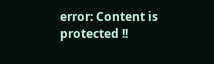error: Content is protected !!